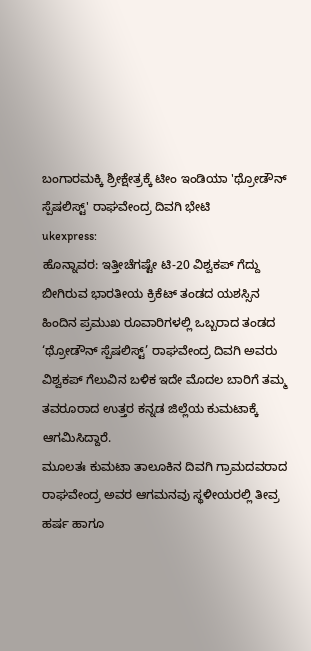ಬಂಗಾರಮಕ್ಕಿ ಶ್ರೀಕ್ಷೇತ್ರಕ್ಕೆ ಟೀಂ ಇಂಡಿಯಾ 'ಥ್ರೋಡೌನ್ ಸ್ಪೆಷಲಿಸ್ಟ್' ರಾಘವೇಂದ್ರ ದಿವಗಿ ಭೇಟಿ
ukexpress:
ಹೊನ್ನಾವರ: ಇತ್ತೀಚೆಗಷ್ಟೇ ಟಿ-20 ವಿಶ್ವಕಪ್ ಗೆದ್ದು ಬೀಗಿರುವ ಭಾರತೀಯ ಕ್ರಿಕೆಟ್ ತಂಡದ ಯಶಸ್ಸಿನ ಹಿಂದಿನ ಪ್ರಮುಖ ರೂವಾರಿಗಳಲ್ಲಿ ಒಬ್ಬರಾದ ತಂಡದ ‘ಥ್ರೋಡೌನ್ ಸ್ಪೆಷಲಿಸ್ಟ್’ ರಾಘವೇಂದ್ರ ದಿವಗಿ ಅವರು ವಿಶ್ವಕಪ್ ಗೆಲುವಿನ ಬಳಿಕ ಇದೇ ಮೊದಲ ಬಾರಿಗೆ ತಮ್ಮ ತವರೂರಾದ ಉತ್ತರ ಕನ್ನಡ ಜಿಲ್ಲೆಯ ಕುಮಟಾಕ್ಕೆ ಆಗಮಿಸಿದ್ದಾರೆ.
ಮೂಲತಃ ಕುಮಟಾ ತಾಲೂಕಿನ ದಿವಗಿ ಗ್ರಾಮದವರಾದ ರಾಘವೇಂದ್ರ ಅವರ ಆಗಮನವು ಸ್ಥಳೀಯರಲ್ಲಿ ತೀವ್ರ ಹರ್ಷ ಹಾಗೂ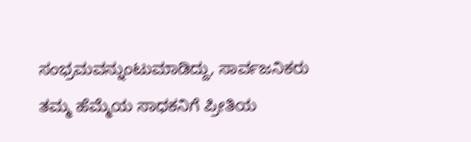ಸಂಭ್ರಮವನ್ನುಂಟುಮಾಡಿದ್ದು, ಸಾರ್ವಜನಿಕರು ತಮ್ಮ ಹೆಮ್ಮೆಯ ಸಾಧಕನಿಗೆ ಪ್ರೀತಿಯ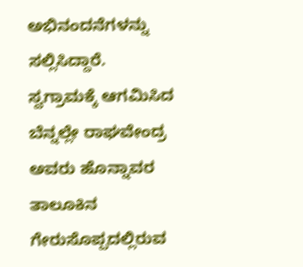ಅಭಿನಂದನೆಗಳನ್ನು ಸಲ್ಲಿಸಿದ್ದಾರೆ.
ಸ್ವಗ್ರಾಮಕ್ಕೆ ಆಗಮಿಸಿದ ಬೆನ್ನಲ್ಲೇ ರಾಘವೇಂದ್ರ ಅವರು ಹೊನ್ನಾವರ ತಾಲೂಕಿನ ಗೇರುಸೊಪ್ಪದಲ್ಲಿರುವ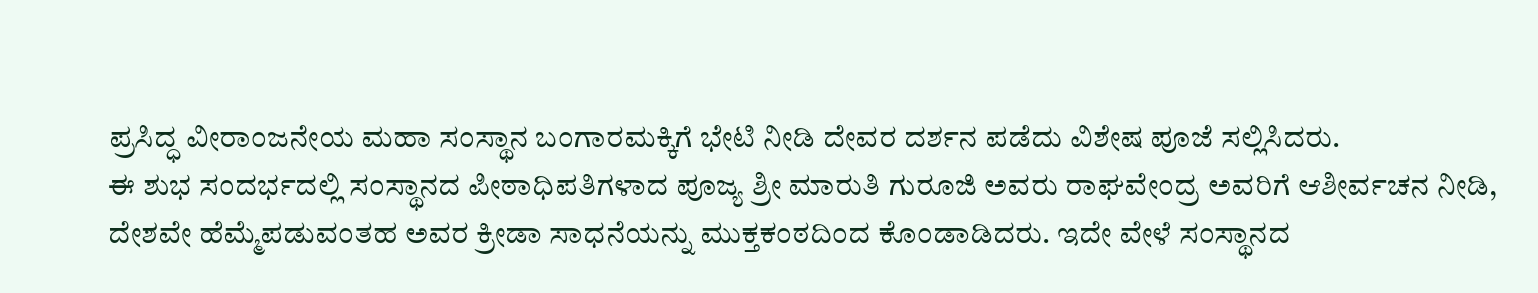ಪ್ರಸಿದ್ಧ ವೀರಾಂಜನೇಯ ಮಹಾ ಸಂಸ್ಥಾನ ಬಂಗಾರಮಕ್ಕಿಗೆ ಭೇಟಿ ನೀಡಿ ದೇವರ ದರ್ಶನ ಪಡೆದು ವಿಶೇಷ ಪೂಜೆ ಸಲ್ಲಿಸಿದರು.
ಈ ಶುಭ ಸಂದರ್ಭದಲ್ಲಿ ಸಂಸ್ಥಾನದ ಪೀಠಾಧಿಪತಿಗಳಾದ ಪೂಜ್ಯ ಶ್ರೀ ಮಾರುತಿ ಗುರೂಜಿ ಅವರು ರಾಘವೇಂದ್ರ ಅವರಿಗೆ ಆಶೀರ್ವಚನ ನೀಡಿ, ದೇಶವೇ ಹೆಮ್ಮೆಪಡುವಂತಹ ಅವರ ಕ್ರೀಡಾ ಸಾಧನೆಯನ್ನು ಮುಕ್ತಕಂಠದಿಂದ ಕೊಂಡಾಡಿದರು. ಇದೇ ವೇಳೆ ಸಂಸ್ಥಾನದ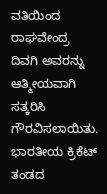ವತಿಯಿಂದ ರಾಘವೇಂದ್ರ ದಿವಗಿ ಅವರನ್ನು ಆತ್ಮೀಯವಾಗಿ ಸತ್ಕರಿಸಿ ಗೌರವಿಸಲಾಯಿತು.
ಭಾರತೀಯ ಕ್ರಿಕೆಟ್ ತಂಡದ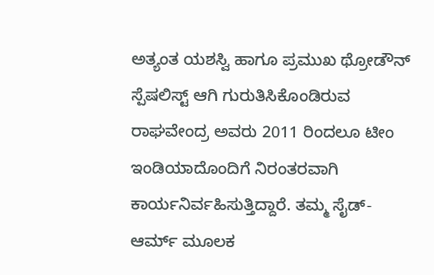ಅತ್ಯಂತ ಯಶಸ್ವಿ ಹಾಗೂ ಪ್ರಮುಖ ಥ್ರೋಡೌನ್ ಸ್ಪೆಷಲಿಸ್ಟ್ ಆಗಿ ಗುರುತಿಸಿಕೊಂಡಿರುವ ರಾಘವೇಂದ್ರ ಅವರು 2011 ರಿಂದಲೂ ಟೀಂ ಇಂಡಿಯಾದೊಂದಿಗೆ ನಿರಂತರವಾಗಿ ಕಾರ್ಯನಿರ್ವಹಿಸುತ್ತಿದ್ದಾರೆ. ತಮ್ಮ ಸೈಡ್-ಆರ್ಮ್ ಮೂಲಕ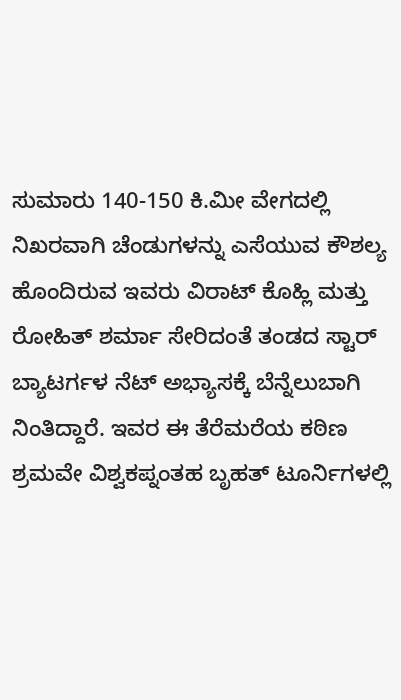ಸುಮಾರು 140-150 ಕಿ.ಮೀ ವೇಗದಲ್ಲಿ ನಿಖರವಾಗಿ ಚೆಂಡುಗಳನ್ನು ಎಸೆಯುವ ಕೌಶಲ್ಯ ಹೊಂದಿರುವ ಇವರು ವಿರಾಟ್ ಕೊಹ್ಲಿ ಮತ್ತು ರೋಹಿತ್ ಶರ್ಮಾ ಸೇರಿದಂತೆ ತಂಡದ ಸ್ಟಾರ್ ಬ್ಯಾಟರ್ಗಳ ನೆಟ್ ಅಭ್ಯಾಸಕ್ಕೆ ಬೆನ್ನೆಲುಬಾಗಿ ನಿಂತಿದ್ದಾರೆ. ಇವರ ಈ ತೆರೆಮರೆಯ ಕಠಿಣ ಶ್ರಮವೇ ವಿಶ್ವಕಪ್ನಂತಹ ಬೃಹತ್ ಟೂರ್ನಿಗಳಲ್ಲಿ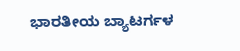ಭಾರತೀಯ ಬ್ಯಾಟರ್ಗಳ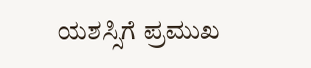ಯಶಸ್ಸಿಗೆ ಪ್ರಮುಖ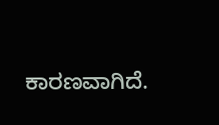ಕಾರಣವಾಗಿದೆ.